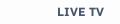LIVE TV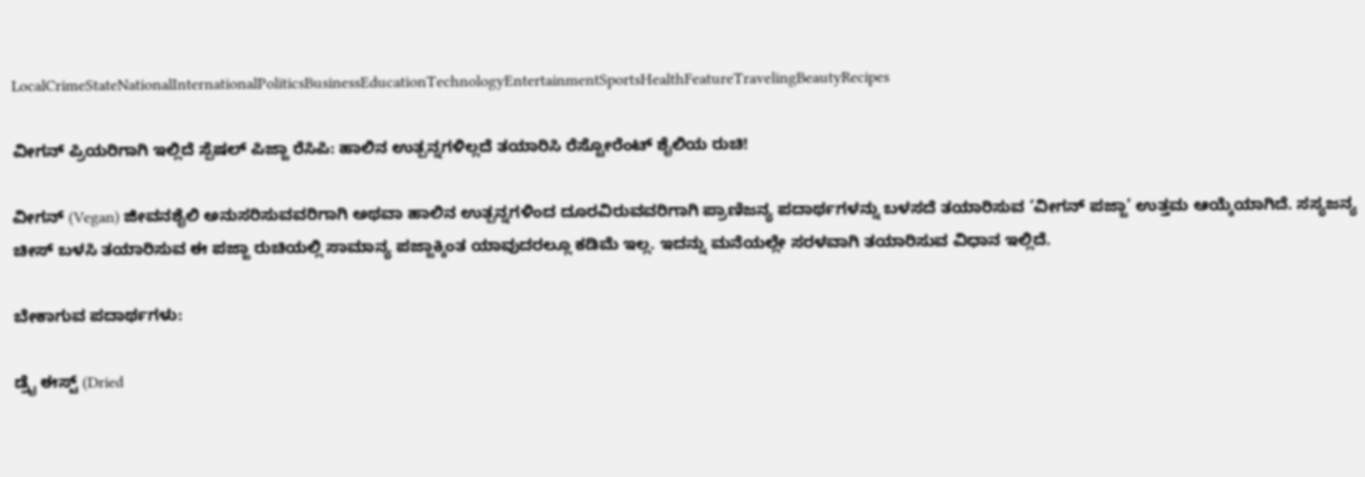LocalCrimeStateNationalInternationalPoliticsBusinessEducationTechnologyEntertainmentSportsHealthFeatureTravelingBeautyRecipes

ವೀಗನ್ ಪ್ರಿಯರಿಗಾಗಿ ಇಲ್ಲಿದೆ ಸ್ಪೆಷಲ್ ಪಿಜ್ಜಾ ರೆಸಿಪಿ: ಹಾಲಿನ ಉತ್ಪನ್ನಗಳಿಲ್ಲದೆ ತಯಾರಿಸಿ ರೆಸ್ಟೋರೆಂಟ್ ಶೈಲಿಯ ರುಚಿ!

ವೀಗನ್ (Vegan) ಜೀವನಶೈಲಿ ಅನುಸರಿಸುವವರಿಗಾಗಿ ಅಥವಾ ಹಾಲಿನ ಉತ್ಪನ್ನಗಳಿಂದ ದೂರವಿರುವವರಿಗಾಗಿ ಪ್ರಾಣಿಜನ್ಯ ಪದಾರ್ಥಗಳನ್ನು ಬಳಸದೆ ತಯಾರಿಸುವ ‘ವೀಗನ್ ಪಜ್ಜಾ’ ಉತ್ತಮ ಆಯ್ಕೆಯಾಗಿದೆ. ಸಸ್ಯಜನ್ಯ ಚೀಸ್ ಬಳಸಿ ತಯಾರಿಸುವ ಈ ಪಜ್ಜಾ ರುಚಿಯಲ್ಲಿ ಸಾಮಾನ್ಯ ಪಜ್ಜಾಕ್ಕಿಂತ ಯಾವುದರಲ್ಲೂ ಕಡಿಮೆ ಇಲ್ಲ. ಇದನ್ನು ಮನೆಯಲ್ಲೇ ಸರಳವಾಗಿ ತಯಾರಿಸುವ ವಿಧಾನ ಇಲ್ಲಿದೆ.

ಬೇಕಾಗುವ ಪದಾರ್ಥಗಳು:

ಡ್ರೈ ಈಸ್ಟ್ (Dried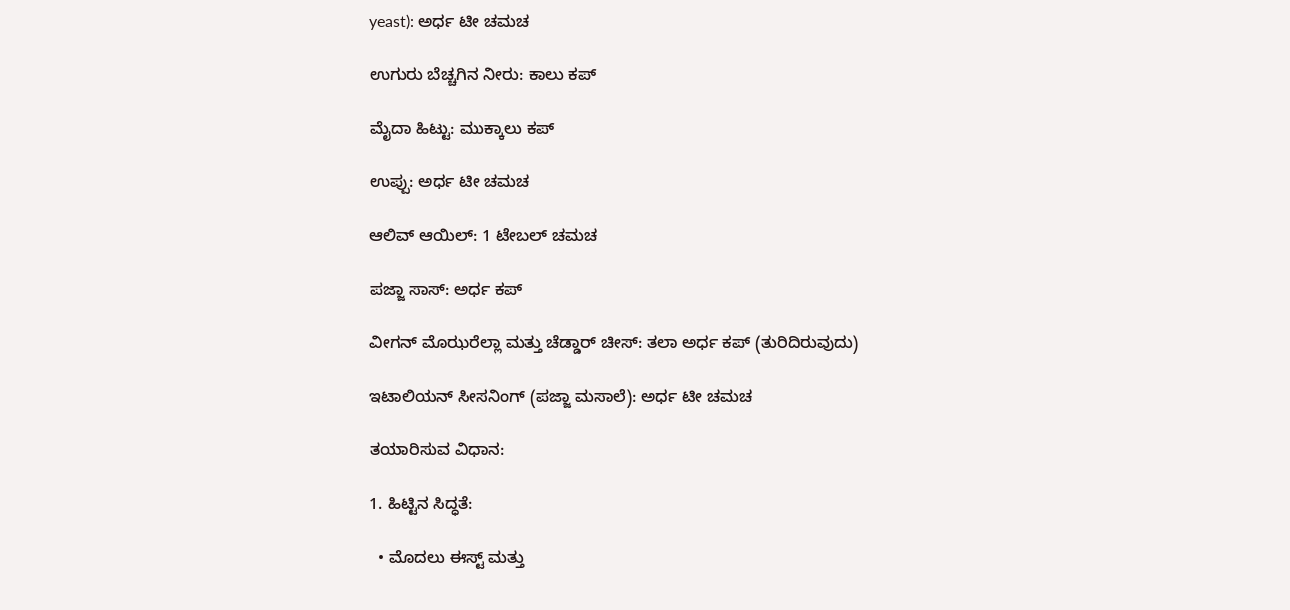yeast): ಅರ್ಧ ಟೀ ಚಮಚ

ಉಗುರು ಬೆಚ್ಚಗಿನ ನೀರು: ಕಾಲು ಕಪ್

ಮೈದಾ ಹಿಟ್ಟು: ಮುಕ್ಕಾಲು ಕಪ್

ಉಪ್ಪು: ಅರ್ಧ ಟೀ ಚಮಚ

ಆಲಿವ್ ಆಯಿಲ್: 1 ಟೇಬಲ್ ಚಮಚ

ಪಜ್ಜಾ ಸಾಸ್: ಅರ್ಧ ಕಪ್

ವೀಗನ್ ಮೊಝರೆಲ್ಲಾ ಮತ್ತು ಚೆಡ್ಡಾರ್ ಚೀಸ್: ತಲಾ ಅರ್ಧ ಕಪ್ (ತುರಿದಿರುವುದು)

ಇಟಾಲಿಯನ್ ಸೀಸನಿಂಗ್ (ಪಜ್ಜಾ ಮಸಾಲೆ): ಅರ್ಧ ಟೀ ಚಮಚ

ತಯಾರಿಸುವ ವಿಧಾನ:

1. ಹಿಟ್ಟಿನ ಸಿದ್ಧತೆ:

  • ಮೊದಲು ಈಸ್ಟ್ ಮತ್ತು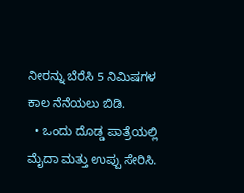ನೀರನ್ನು ಬೆರೆಸಿ 5 ನಿಮಿಷಗಳ ಕಾಲ ನೆನೆಯಲು ಬಿಡಿ.
  • ಒಂದು ದೊಡ್ಡ ಪಾತ್ರೆಯಲ್ಲಿ ಮೈದಾ ಮತ್ತು ಉಪ್ಪು ಸೇರಿಸಿ.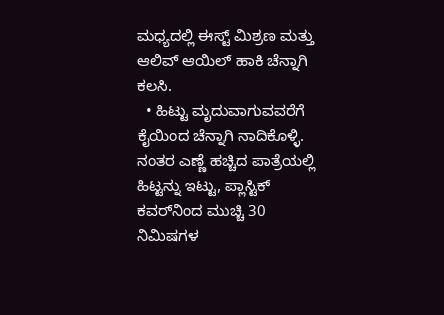ಮಧ್ಯದಲ್ಲಿ ಈಸ್ಟ್ ಮಿಶ್ರಣ ಮತ್ತು ಆಲಿವ್ ಆಯಿಲ್ ಹಾಕಿ ಚೆನ್ನಾಗಿ ಕಲಸಿ.
  • ಹಿಟ್ಟು ಮೃದುವಾಗುವವರೆಗೆ ಕೈಯಿಂದ ಚೆನ್ನಾಗಿ ನಾದಿಕೊಳ್ಳಿ. ನಂತರ ಎಣ್ಣೆ ಹಚ್ಚಿದ ಪಾತ್ರೆಯಲ್ಲಿ ಹಿಟ್ಟನ್ನು ಇಟ್ಟು, ಪ್ಲಾಸ್ಟಿಕ್ ಕವರ್‌ನಿಂದ ಮುಚ್ಚಿ 30 ನಿಮಿಷಗಳ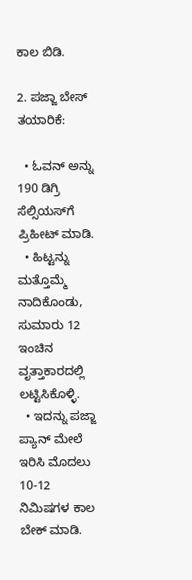ಕಾಲ ಬಿಡಿ.

2. ಪಜ್ಜಾ ಬೇಸ್ ತಯಾರಿಕೆ:

  • ಓವನ್ ಅನ್ನು 190 ಡಿಗ್ರಿ ಸೆಲ್ಸಿಯಸ್‌ಗೆ ಪ್ರಿಹೀಟ್ ಮಾಡಿ.
  • ಹಿಟ್ಟನ್ನು ಮತ್ತೊಮ್ಮೆ ನಾದಿಕೊಂಡು, ಸುಮಾರು 12 ಇಂಚಿನ ವೃತ್ತಾಕಾರದಲ್ಲಿ ಲಟ್ಟಿಸಿಕೊಳ್ಳಿ.
  • ಇದನ್ನು ಪಜ್ಜಾ ಪ್ಯಾನ್ ಮೇಲೆ ಇರಿಸಿ ಮೊದಲು 10-12 ನಿಮಿಷಗಳ ಕಾಲ ಬೇಕ್ ಮಾಡಿ.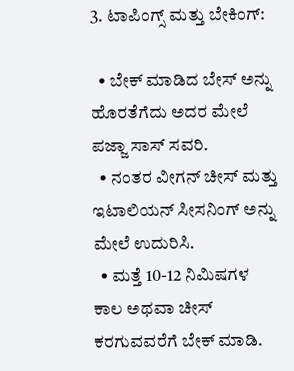3. ಟಾಪಿಂಗ್ಸ್ ಮತ್ತು ಬೇಕಿಂಗ್:

  • ಬೇಕ್ ಮಾಡಿದ ಬೇಸ್ ಅನ್ನು ಹೊರತೆಗೆದು ಅದರ ಮೇಲೆ ಪಜ್ಜಾ ಸಾಸ್ ಸವರಿ.
  • ನಂತರ ವೀಗನ್ ಚೀಸ್ ಮತ್ತು ಇಟಾಲಿಯನ್ ಸೀಸನಿಂಗ್ ಅನ್ನು ಮೇಲೆ ಉದುರಿಸಿ.
  • ಮತ್ತೆ 10-12 ನಿಮಿಷಗಳ ಕಾಲ ಅಥವಾ ಚೀಸ್ ಕರಗುವವರೆಗೆ ಬೇಕ್ ಮಾಡಿ.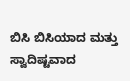ಬಿಸಿ ಬಿಸಿಯಾದ ಮತ್ತು ಸ್ವಾದಿಷ್ಟವಾದ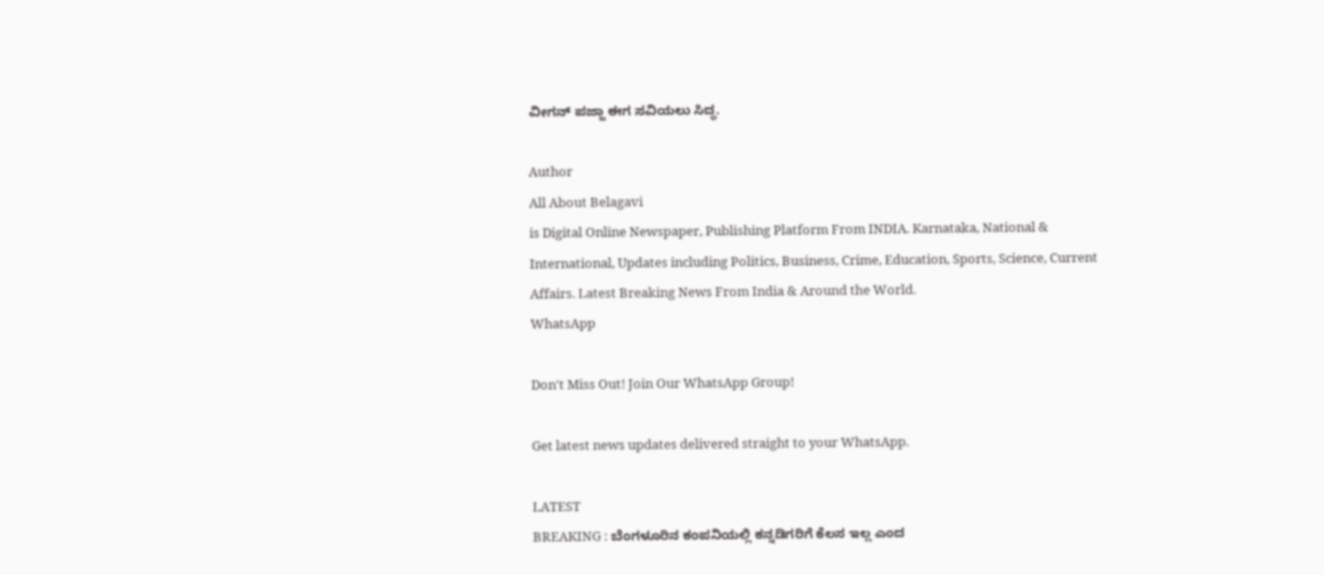ವೀಗನ್ ಪಜ್ಜಾ ಈಗ ಸವಿಯಲು ಸಿದ್ಧ.

Author
All About Belagavi
is Digital Online Newspaper, Publishing Platform From INDIA. Karnataka, National & International, Updates including Politics, Business, Crime, Education, Sports, Science, Current Affairs. Latest Breaking News From India & Around the World.
WhatsApp

Don't Miss Out! Join Our WhatsApp Group!

Get latest news updates delivered straight to your WhatsApp.

LATEST
BREAKING : ಬೆಂಗಳೂರಿನ ಕಂಪನಿಯಲ್ಲಿ ಕನ್ನಡಿಗರಿಗೆ ಕೆಲಸ ಇಲ್ಲ ಎಂದ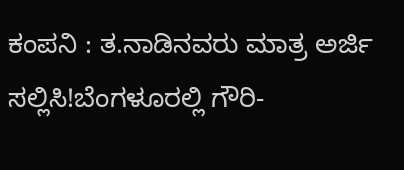ಕಂಪನಿ : ತ.ನಾಡಿನವರು ಮಾತ್ರ ಅರ್ಜಿ ಸಲ್ಲಿಸಿ!ಬೆಂಗಳೂರಲ್ಲಿ ಗೌರಿ-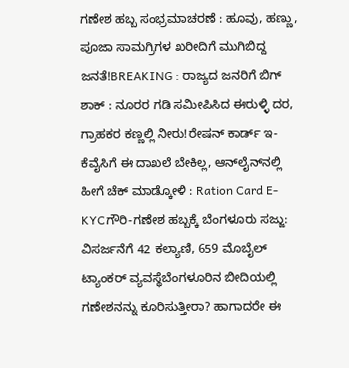ಗಣೇಶ ಹಬ್ಬ ಸಂಭ್ರಮಾಚರಣೆ : ಹೂವು, ಹಣ್ಣು, ಪೂಜಾ ಸಾಮಗ್ರಿಗಳ ಖರೀದಿಗೆ ಮುಗಿಬಿದ್ದ ಜನತೆ!BREAKING : ರಾಜ್ಯದ ಜನರಿಗೆ ಬಿಗ್ ಶಾಕ್ : ನೂರರ ಗಡಿ ಸಮೀಪಿಸಿದ ಈರುಳ್ಳಿ ದರ, ಗ್ರಾಹಕರ ಕಣ್ಣಲ್ಲಿ ನೀರು!ರೇಷನ್‌ ಕಾರ್ಡ್‌ ಇ-ಕೆವೈಸಿಗೆ ಈ ದಾಖಲೆ ಬೇಕಿಲ್ಲ, ಆನ್‌ಲೈನ್‌ನಲ್ಲಿ ಹೀಗೆ ಚೆಕ್‌ ಮಾಡ್ಕೋಳಿ : Ration Card E-KYCಗೌರಿ-ಗಣೇಶ ಹಬ್ಬಕ್ಕೆ ಬೆಂಗಳೂರು ಸಜ್ಜು: ವಿಸರ್ಜನೆಗೆ 42 ಕಲ್ಯಾಣಿ, 659 ಮೊಬೈಲ್ ಟ್ಯಾಂಕರ್ ವ್ಯವಸ್ಥೆಬೆಂಗಳೂರಿನ ಬೀದಿಯಲ್ಲಿ ಗಣೇಶನನ್ನು ಕೂರಿಸುತ್ತೀರಾ? ಹಾಗಾದರೇ ಈ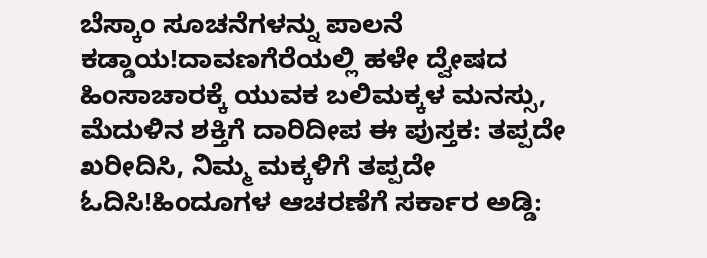ಬೆಸ್ಕಾಂ ಸೂಚನೆಗಳನ್ನು ಪಾಲನೆ ಕಡ್ಡಾಯ!ದಾವಣಗೆರೆಯಲ್ಲಿ ಹಳೇ ದ್ವೇಷದ ಹಿಂಸಾಚಾರಕ್ಕೆ ಯುವಕ ಬಲಿಮಕ್ಕಳ ಮನಸ್ಸು, ಮೆದುಳಿನ ಶಕ್ತಿಗೆ ದಾರಿದೀಪ ಈ ಪುಸ್ತಕ: ತಪ್ಪದೇ ಖರೀದಿಸಿ, ನಿಮ್ಮ ಮಕ್ಕಳಿಗೆ ತಪ್ಪದೇ ಓದಿಸಿ!ಹಿಂದೂಗಳ ಆಚರಣೆಗೆ ಸರ್ಕಾರ ಅಡ್ಡಿ: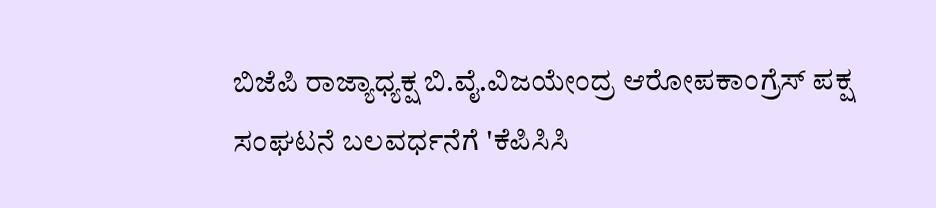ಬಿಜೆಪಿ ರಾಜ್ಯಾಧ್ಯಕ್ಷ ಬಿ.ವೈ.ವಿಜಯೇಂದ್ರ ಆರೋಪಕಾಂಗ್ರೆಸ್ ಪಕ್ಷ ಸಂಘಟನೆ ಬಲವರ್ಧನೆಗೆ 'ಕೆಪಿಸಿಸಿ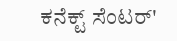ಕನೆಕ್ಟ್ ಸೆಂಟರ್'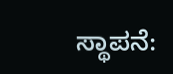ಸ್ಥಾಪನೆ: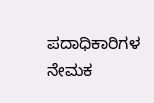ಪದಾಧಿಕಾರಿಗಳ ನೇಮಕ